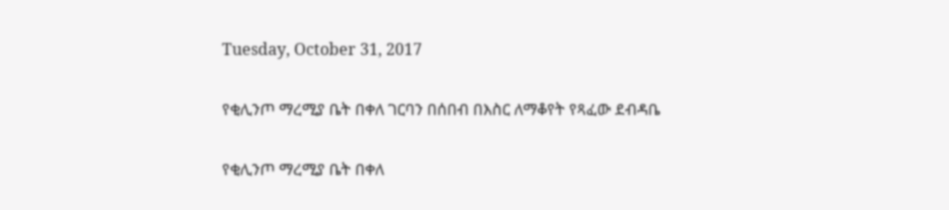Tuesday, October 31, 2017

የቂሊንጦ ማረሚያ ቤት በቀለ ገርባን በሰበብ በእስር ለማቆየት የጻፈው ደብዳቤ

የቂሊንጦ ማረሚያ ቤት በቀለ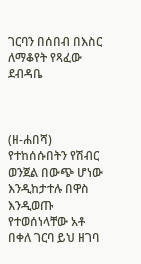ገርባን በሰበብ በእስር ለማቆየት የጻፈው ደብዳቤ



(ዘ-ሐበሻ) የተከሰሱበትን የሽብር ወንጀል በውጭ ሆነው እንዲከታተሉ በዋስ እንዲወጡ የተወሰነላቸው አቶ በቀለ ገርባ ይህ ዘገባ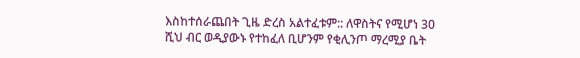እስከተሰራጨበት ጊዜ ድረስ አልተፈቱም:: ለዋስትና የሚሆነ 30 ሺህ ብር ወዲያውኑ የተከፈለ ቢሆንም የቂሊንጦ ማረሚያ ቤት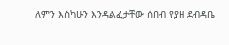ለምን እስካሁን እንዳልፈታቸው ሰበብ የያዘ ደብዳቤ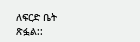ለፍርድ ቤት ጽፏል::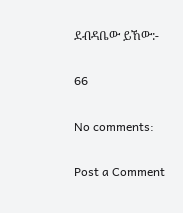ደብዳቤው ይኸው:-

66

No comments:

Post a Comment